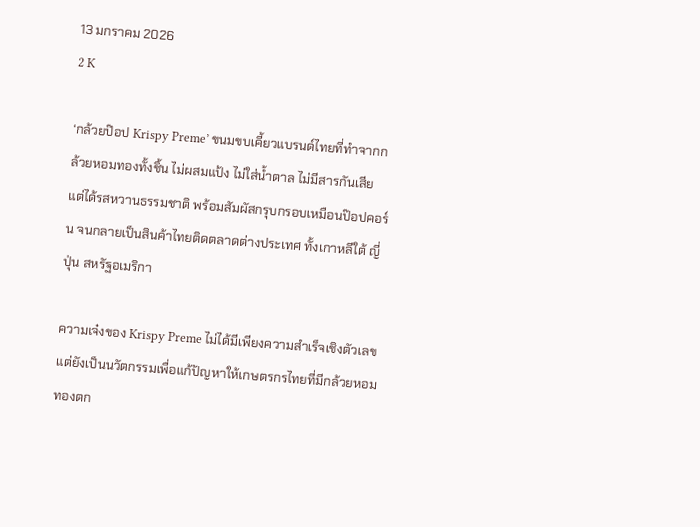13 มกราคม 2026
2 K

‘กล้วยป๊อป Krispy Preme’ ขนมขบเคี้ยวแบรนด์ไทยที่ทำจากกล้วยหอมทองทั้งชิ้น ไม่ผสมแป้ง ไม่ใส่น้ำตาล ไม่มีสารกันเสีย แต่ได้รสหวานธรรมชาติ พร้อมสัมผัสกรุบกรอบเหมือนป๊อปคอร์น จนกลายเป็นสินค้าไทยติดตลาดต่างประเทศ ทั้งเกาหลีใต้ ญี่ปุ่น สหรัฐอเมริกา

ความเจ๋งของ Krispy Preme ไม่ได้มีเพียงความสำเร็จเชิงตัวเลข แต่ยังเป็นนวัตกรรมเพื่อแก้ปัญหาให้เกษตรกรไทยที่มีกล้วยหอมทองตก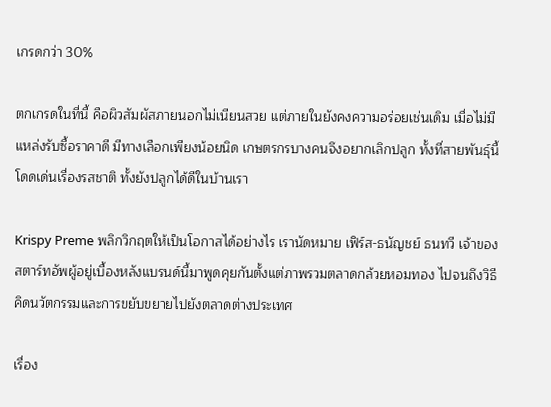เกรดกว่า 30%

ตกเกรดในที่นี้ คือผิวสัมผัสภายนอกไม่เนียนสวย แต่ภายในยังคงความอร่อยเช่นเดิม เมื่อไม่มีแหล่งรับซื้อราคาดี มีทางเลือกเพียงน้อยนิด เกษตรกรบางคนจึงอยากเลิกปลูก ทั้งที่สายพันธุ์นี้โดดเด่นเรื่องรสชาติ ทั้งยังปลูกได้ดีในบ้านเรา

Krispy Preme พลิกวิกฤตให้เป็นโอกาสได้อย่างไร เรานัดหมาย เฟิร์ส-ธนัญชย์ ธนทวี เจ้าของสตาร์ทอัพผู้อยู่เบื้องหลังแบรนด์นี้มาพูดคุยกันตั้งแต่ภาพรวมตลาดกล้วยหอมทอง ไปจนถึงวิธีคิดนวัตกรรมและการขยับขยายไปยังตลาดต่างประเทศ

เรื่อง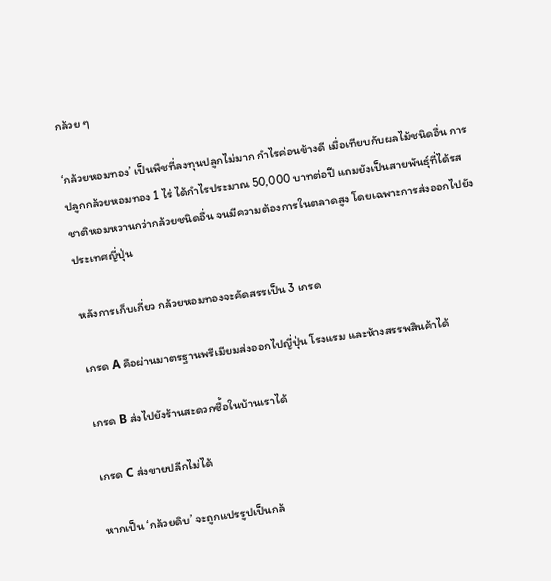กล้วย ๆ

‘กล้วยหอมทอง’ เป็นพืชที่ลงทุนปลูกไม่มาก กำไรค่อนข้างดี เมื่อเทียบกับผลไม้ชนิดอื่น การปลูกกล้วยหอมทอง 1 ไร่ ได้กำไรประมาณ 50,000 บาทต่อปี แถมยังเป็นสายพันธุ์ที่ได้รสชาติหอมหวานกว่ากล้วยชนิดอื่น จนมีความต้องการในตลาดสูง โดยเฉพาะการส่งออกไปยังประเทศญี่ปุ่น

หลังการเก็บเกี่ยว กล้วยหอมทองจะคัดสรรเป็น 3 เกรด

เกรด A คือผ่านมาตรฐานพรีเมียมส่งออกไปญี่ปุ่น โรงแรม และห้างสรรพสินค้าได้

เกรด B ส่งไปยังร้านสะดวกซื้อในบ้านเราได้

เกรด C ส่งขายปลีกไม่ได้

หากเป็น ‘กล้วยดิบ’ จะถูกแปรรูปเป็นกล้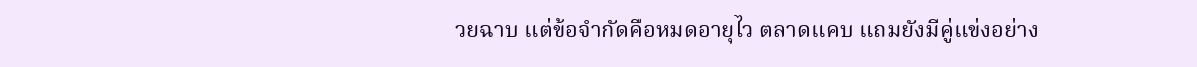วยฉาบ แต่ข้อจำกัดคือหมดอายุไว ตลาดแคบ แถมยังมีคู่แข่งอย่าง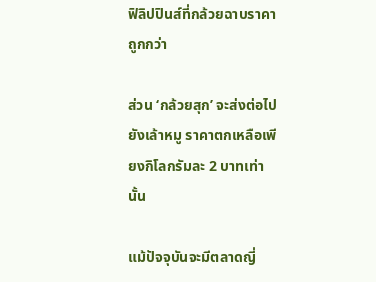ฟิลิปปินส์ที่กล้วยฉาบราคาถูกกว่า

ส่วน ‘กล้วยสุก’ จะส่งต่อไปยังเล้าหมู ราคาตกเหลือเพียงกิโลกรัมละ 2 บาทเท่านั้น

แม้ปัจจุบันจะมีตลาดญี่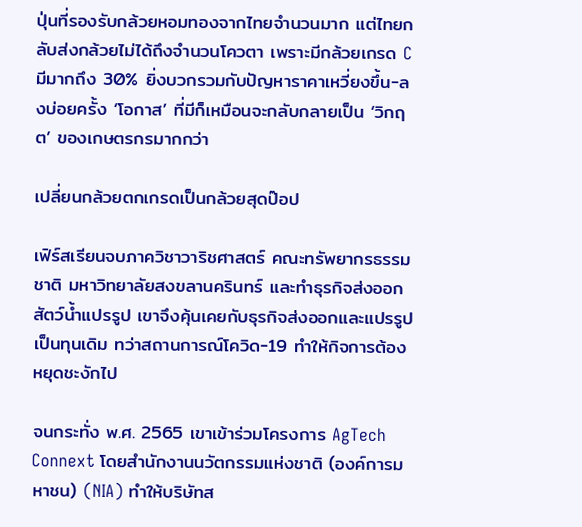ปุ่นที่รองรับกล้วยหอมทองจากไทยจำนวนมาก แต่ไทยกลับส่งกล้วยไม่ได้ถึงจำนวนโควตา เพราะมีกล้วยเกรด C มีมากถึง 30% ยิ่งบวกรวมกับปัญหาราคาเหวี่ยงขึ้น-ลงบ่อยครั้ง ‘โอกาส’ ที่มีก็เหมือนจะกลับกลายเป็น ‘วิกฤต’ ของเกษตรกรมากกว่า

เปลี่ยนกล้วยตกเกรดเป็นกล้วยสุดป๊อป

เฟิร์สเรียนจบภาควิชาวาริชศาสตร์ คณะทรัพยากรธรรมชาติ มหาวิทยาลัยสงขลานครินทร์ และทำธุรกิจส่งออกสัตว์น้ำแปรรูป เขาจึงคุ้นเคยกับธุรกิจส่งออกและแปรรูปเป็นทุนเดิม ทว่าสถานการณ์โควิด-19 ทำให้กิจการต้องหยุดชะงักไป

จนกระทั่ง พ.ศ. 2565 เขาเข้าร่วมโครงการ AgTech Connext โดยสำนักงานนวัตกรรมแห่งชาติ (องค์การมหาชน) (NIA) ทำให้บริษัทส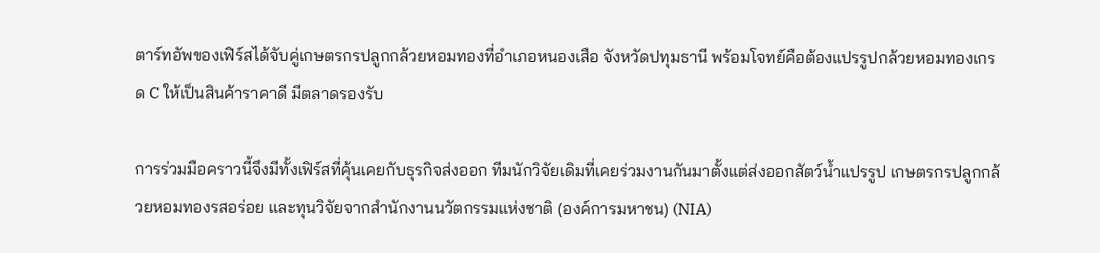ตาร์ทอัพของเฟิร์สได้จับคู่เกษตรกรปลูกกล้วยหอมทองที่อำเภอหนองเสือ จังหวัดปทุมธานี พร้อมโจทย์คือต้องแปรรูปกล้วยหอมทองเกรด C ให้เป็นสินค้าราคาดี มีตลาดรองรับ

การร่วมมือคราวนี้จึงมีทั้งเฟิร์สที่คุ้นเคยกับธุรกิจส่งออก ทีมนักวิจัยเดิมที่เคยร่วมงานกันมาตั้งแต่ส่งออกสัตว์น้ำแปรรูป เกษตรกรปลูกกล้วยหอมทองรสอร่อย และทุนวิจัยจากสำนักงานนวัตกรรมแห่งชาติ (องค์การมหาชน) (NIA)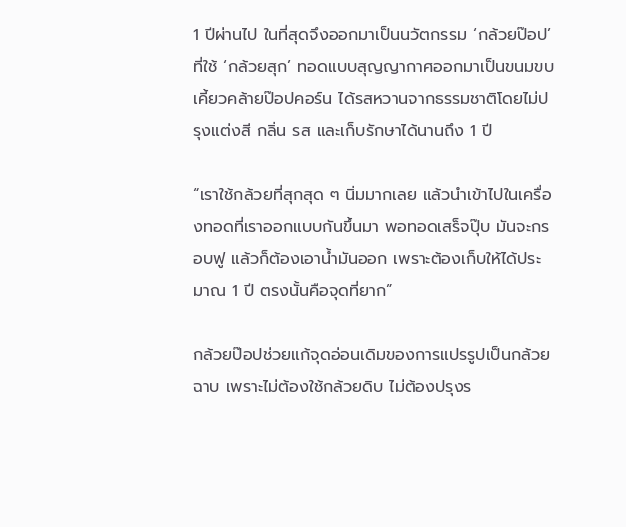1 ปีผ่านไป ในที่สุดจึงออกมาเป็นนวัตกรรม ‘กล้วยป๊อป’ ที่ใช้ ‘กล้วยสุก’ ทอดแบบสุญญากาศออกมาเป็นขนมขบเคี้ยวคล้ายป๊อปคอร์น ได้รสหวานจากธรรมชาติโดยไม่ปรุงแต่งสี กลิ่น รส และเก็บรักษาได้นานถึง 1 ปี

“เราใช้กล้วยที่สุกสุด ๆ นิ่มมากเลย แล้วนำเข้าไปในเครื่องทอดที่เราออกแบบกันขึ้นมา พอทอดเสร็จปุ๊บ มันจะกรอบฟู แล้วก็ต้องเอาน้ำมันออก เพราะต้องเก็บให้ได้ประมาณ 1 ปี ตรงนั้นคือจุดที่ยาก”

กล้วยป๊อปช่วยแก้จุดอ่อนเดิมของการแปรรูปเป็นกล้วยฉาบ เพราะไม่ต้องใช้กล้วยดิบ ไม่ต้องปรุงร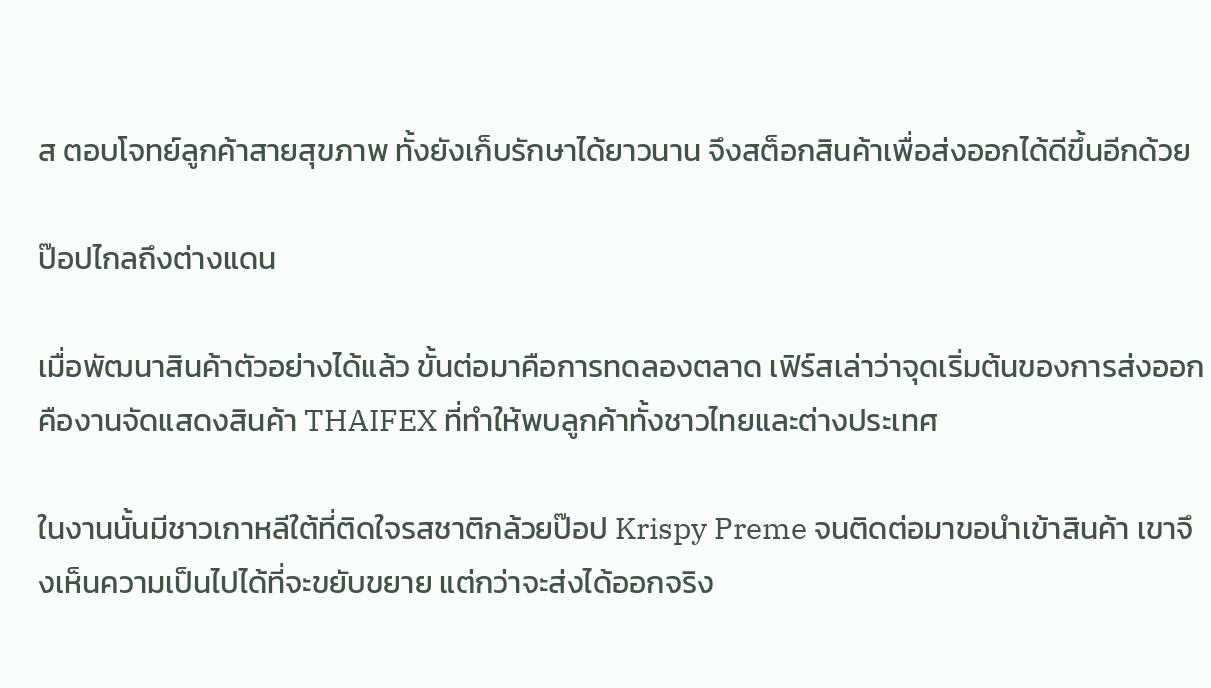ส ตอบโจทย์ลูกค้าสายสุขภาพ ทั้งยังเก็บรักษาได้ยาวนาน จึงสต็อกสินค้าเพื่อส่งออกได้ดีขึ้นอีกด้วย

ป๊อปไกลถึงต่างแดน

เมื่อพัฒนาสินค้าตัวอย่างได้แล้ว ขั้นต่อมาคือการทดลองตลาด เฟิร์สเล่าว่าจุดเริ่มต้นของการส่งออกคืองานจัดแสดงสินค้า THAIFEX ที่ทำให้พบลูกค้าทั้งชาวไทยและต่างประเทศ

ในงานนั้นมีชาวเกาหลีใต้ที่ติดใจรสชาติกล้วยป๊อป Krispy Preme จนติดต่อมาขอนำเข้าสินค้า เขาจึงเห็นความเป็นไปได้ที่จะขยับขยาย แต่กว่าจะส่งได้ออกจริง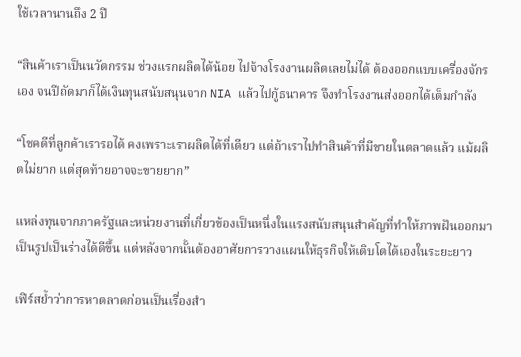ใช้เวลานานถึง 2 ปี

“สินค้าเราเป็นนวัตกรรม ช่วงแรกผลิตได้น้อย ไปจ้างโรงงานผลิตเลยไม่ได้ ต้องออกแบบเครื่องจักรเอง จนปีถัดมาก็ได้เงินทุนสนับสนุนจาก NIA แล้วไปกู้ธนาคาร จึงทำโรงงานส่งออกได้เต็มกำลัง

“โชคดีที่ลูกค้าเรารอได้ คงเพราะเราผลิตได้ที่เดียว แต่ถ้าเราไปทำสินค้าที่มีขายในตลาดแล้ว แม้ผลิตไม่ยาก แต่สุดท้ายอาจจะขายยาก”

แหล่งทุนจากภาครัฐและหน่วยงานที่เกี่ยวข้องเป็นหนึ่งในแรงสนับสนุนสำคัญที่ทำให้ภาพฝันออกมาเป็นรูปเป็นร่างได้ดีขึ้น แต่หลังจากนั้นต้องอาศัยการวางแผนให้ธุรกิจให้เติบโตได้เองในระยะยาว

เฟิร์สย้ำว่าการหาตลาดก่อนเป็นเรื่องสำ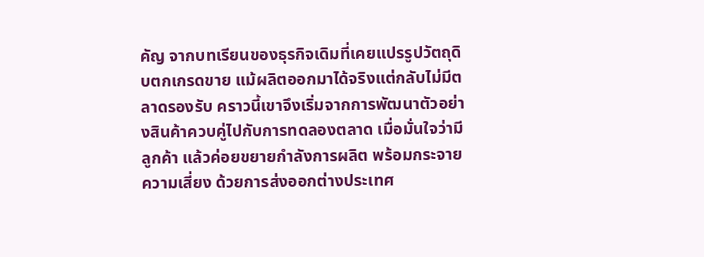คัญ จากบทเรียนของธุรกิจเดิมที่เคยแปรรูปวัตถุดิบตกเกรดขาย แม้ผลิตออกมาได้จริงแต่กลับไม่มีตลาดรองรับ คราวนี้เขาจึงเริ่มจากการพัฒนาตัวอย่างสินค้าควบคู่ไปกับการทดลองตลาด เมื่อมั่นใจว่ามีลูกค้า แล้วค่อยขยายกำลังการผลิต พร้อมกระจายความเสี่ยง ด้วยการส่งออกต่างประเทศ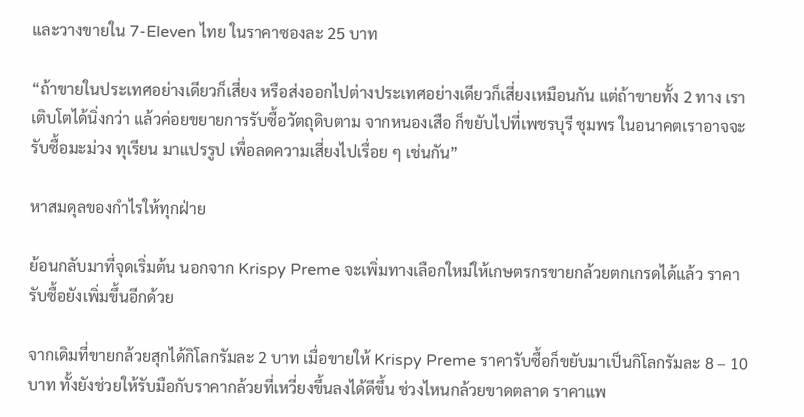และวางขายใน 7-Eleven ไทย ในราคาซองละ 25 บาท

“ถ้าขายในประเทศอย่างเดียวก็เสี่ยง หรือส่งออกไปต่างประเทศอย่างเดียวก็เสี่ยงเหมือนกัน แต่ถ้าขายทั้ง 2 ทาง เราเติบโตได้นิ่งกว่า แล้วค่อยขยายการรับซื้อวัตถุดิบตาม จากหนองเสือ ก็ขยับไปที่เพชรบุรี ชุมพร ในอนาคตเราอาจจะรับซื้อมะม่วง ทุเรียน มาแปรรูป เพื่อลดความเสี่ยงไปเรื่อย ๆ เช่นกัน”

หาสมดุลของกำไรให้ทุกฝ่าย

ย้อนกลับมาที่จุดเริ่มต้น นอกจาก Krispy Preme จะเพิ่มทางเลือกใหม่ให้เกษตรกรขายกล้วยตกเกรดได้แล้ว ราคารับซื้อยังเพิ่มขึ้นอีกด้วย

จากเดิมที่ขายกล้วยสุกได้กิโลกรัมละ 2 บาท เมื่อขายให้ Krispy Preme ราคารับซื้อก็ขยับมาเป็นกิโลกรัมละ 8 – 10 บาท ทั้งยังช่วยให้รับมือกับราคากล้วยที่เหวี่ยงขึ้นลงได้ดีขึ้น ช่วงไหนกล้วยขาดตลาด ราคาแพ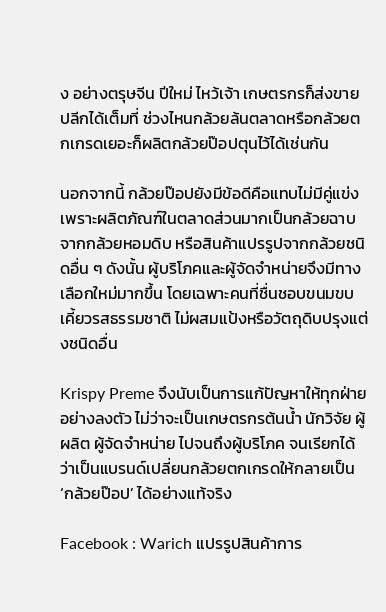ง อย่างตรุษจีน ปีใหม่ ไหว้เจ้า เกษตรกรก็ส่งขายปลีกได้เต็มที่ ช่วงไหนกล้วยล้นตลาดหรือกล้วยตกเกรดเยอะก็ผลิตกล้วยป๊อปตุนไว้ได้เช่นกัน

นอกจากนี้ กล้วยป๊อปยังมีข้อดีคือแทบไม่มีคู่แข่ง เพราะผลิตภัณฑ์ในตลาดส่วนมากเป็นกล้วยฉาบจากกล้วยหอมดิบ หรือสินค้าแปรรูปจากกล้วยชนิดอื่น ๆ ดังนั้น ผู้บริโภคและผู้จัดจำหน่ายจึงมีทางเลือกใหม่มากขึ้น โดยเฉพาะคนที่ชื่นชอบขนมขบเคี้ยวรสธรรมชาติ ไม่ผสมแป้งหรือวัตถุดิบปรุงแต่งชนิดอื่น

Krispy Preme จึงนับเป็นการแก้ปัญหาให้ทุกฝ่ายอย่างลงตัว ไม่ว่าจะเป็นเกษตรกรต้นน้ำ นักวิจัย ผู้ผลิต ผู้จัดจำหน่าย ไปจนถึงผู้บริโภค จนเรียกได้ว่าเป็นแบรนด์เปลี่ยนกล้วยตกเกรดให้กลายเป็น ‘กล้วยป๊อป’ ได้อย่างแท้จริง

Facebook : Warich แปรรูปสินค้าการ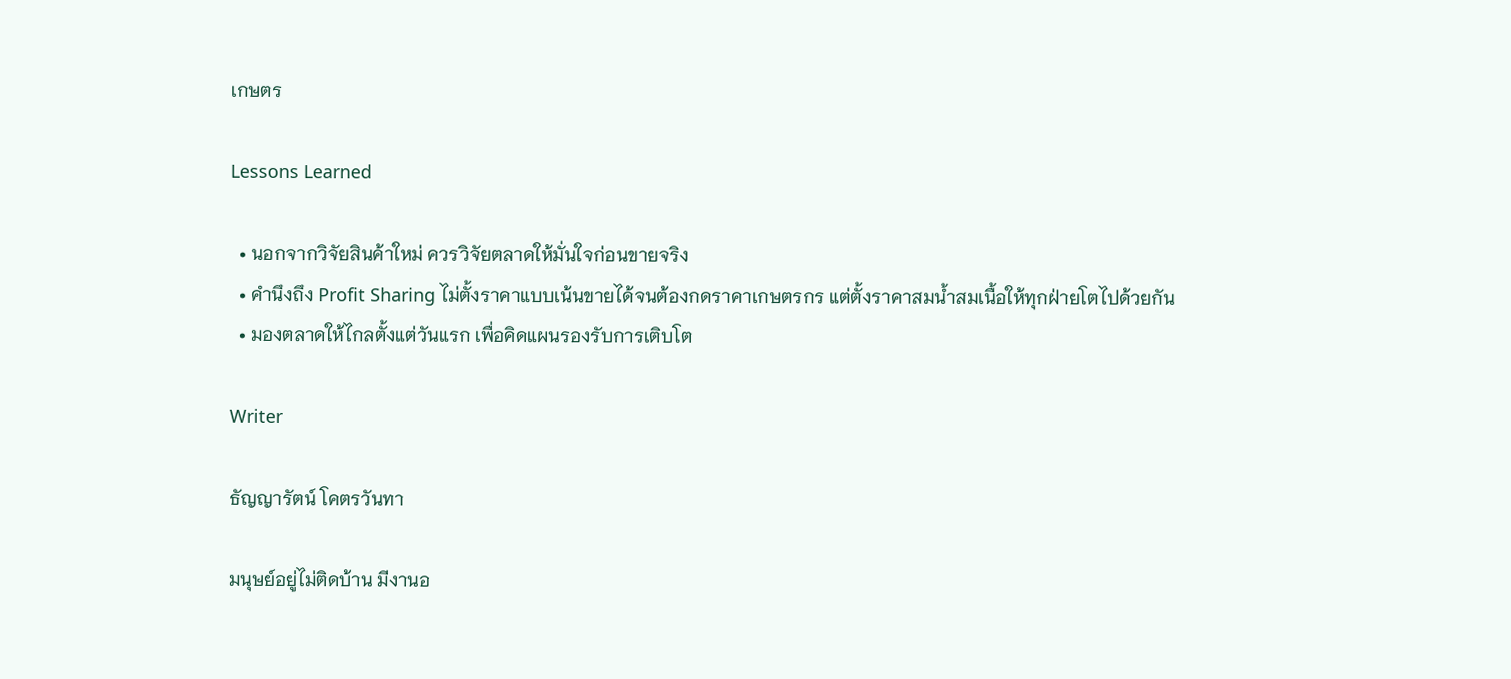เกษตร

Lessons Learned

  • นอกจากวิจัยสินค้าใหม่ ควรวิจัยตลาดให้มั่นใจก่อนขายจริง
  • คำนึงถึง Profit Sharing ไม่ตั้งราคาแบบเน้นขายได้จนต้องกดราคาเกษตรกร แต่ตั้งราคาสมน้ำสมเนื้อให้ทุกฝ่ายโตไปด้วยกัน
  • มองตลาดให้ไกลตั้งแต่วันแรก เพื่อคิดแผนรองรับการเติบโต

Writer

ธัญญารัตน์ โคตรวันทา

มนุษย์อยู่ไม่ติดบ้าน มีงานอ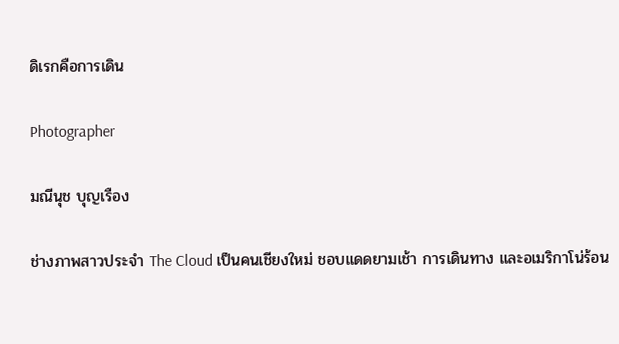ดิเรกคือการเดิน

Photographer

มณีนุช บุญเรือง

ช่างภาพสาวประจำ The Cloud เป็นคนเชียงใหม่ ชอบแดดยามเช้า การเดินทาง และอเมริกาโน่ร้อน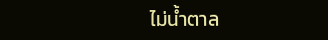ไม่น้ำตาล